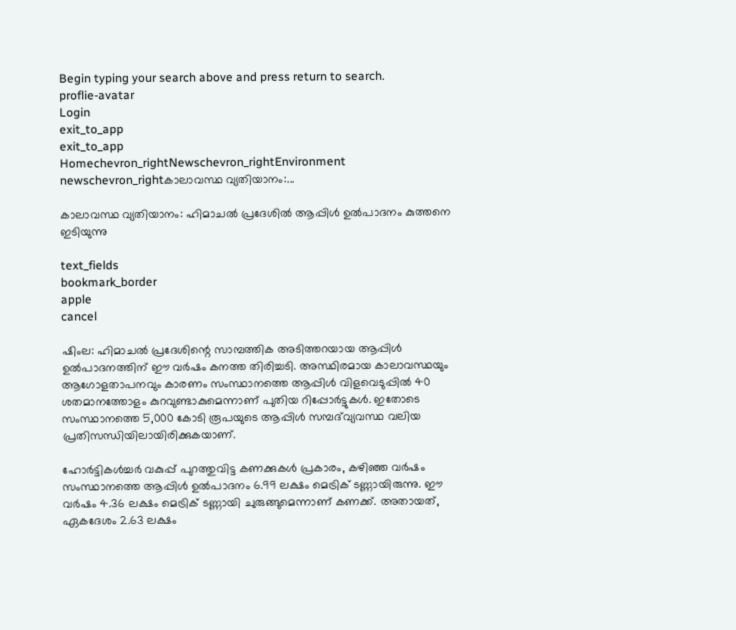Begin typing your search above and press return to search.
proflie-avatar
Login
exit_to_app
exit_to_app
Homechevron_rightNewschevron_rightEnvironment newschevron_rightകാലാവസ്ഥ വ്യതിയാനം:...

കാലാവസ്ഥ വ്യതിയാനം: ഹിമാചൽ പ്രദേശിൽ ആപ്പിൾ ഉൽപാദനം കുത്തനെ ഇടിയുന്നു

text_fields
bookmark_border
apple
cancel

ഷിംല: ഹിമാചൽ പ്രദേശിന്റെ സാമ്പത്തിക അടിത്തറയായ ആപ്പിൾ ഉൽപാദനത്തിന് ഈ വർഷം കനത്ത തിരിച്ചടി. അസ്ഥിരമായ കാലാവസ്ഥയും ആഗോളതാപനവും കാരണം സംസ്ഥാനത്തെ ആപ്പിൾ വിളവെടുപ്പിൽ 40 ശതമാനത്തോളം കുറവുണ്ടാകുമെന്നാണ് പുതിയ റിപ്പോർട്ടുകൾ. ഇതോടെ സംസ്ഥാനത്തെ 5,000 കോടി രൂപയുടെ ആപ്പിൾ സമ്പദ്‌വ്യവസ്ഥ വലിയ പ്രതിസന്ധിയിലായിരിക്കുകയാണ്.

ഹോർട്ടികൾച്ചർ വകുപ്പ് പുറത്തുവിട്ട കണക്കുകൾ പ്രകാരം, കഴിഞ്ഞ വർഷം സംസ്ഥാനത്തെ ആപ്പിൾ ഉൽപാദനം 6.99 ലക്ഷം മെട്രിക് ടണ്ണായിരുന്നു. ഈ വർഷം 4.36 ലക്ഷം മെട്രിക് ടണ്ണായി ചുരുങ്ങുമെന്നാണ് കണക്ക്. അതായത്, ഏകദേശം 2.63 ലക്ഷം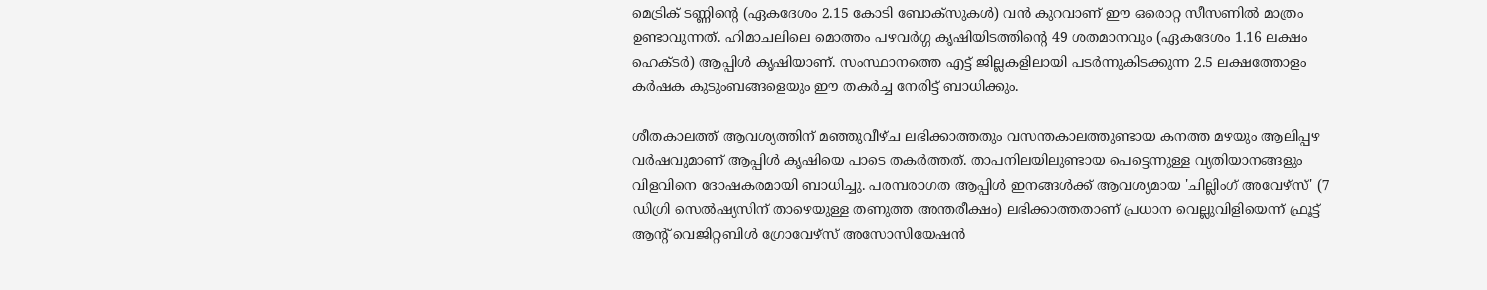മെട്രിക് ടണ്ണിന്റെ (ഏകദേശം 2.15 കോടി ബോക്സുകൾ) വൻ കുറവാണ് ഈ ഒരൊറ്റ സീസണിൽ മാത്രം ഉണ്ടാവുന്നത്. ഹിമാചലിലെ മൊത്തം പഴവർഗ്ഗ കൃഷിയിടത്തിന്റെ 49 ശതമാനവും (ഏകദേശം 1.16 ലക്ഷം ഹെക്ടർ) ആപ്പിൾ കൃഷിയാണ്. സംസ്ഥാനത്തെ എട്ട് ജില്ലകളിലായി പടർന്നുകിടക്കുന്ന 2.5 ലക്ഷത്തോളം കർഷക കുടുംബങ്ങളെയും ഈ തകർച്ച നേരിട്ട് ബാധിക്കും.

ശീതകാലത്ത് ആവശ്യത്തിന് മഞ്ഞുവീഴ്ച ലഭിക്കാത്തതും വസന്തകാലത്തുണ്ടായ കനത്ത മഴയും ആലിപ്പഴ വർഷവുമാണ് ആപ്പിൾ കൃഷിയെ പാടെ തകർത്തത്. താപനിലയിലുണ്ടായ പെട്ടെന്നുള്ള വ്യതിയാനങ്ങളും വിളവിനെ ദോഷകരമായി ബാധിച്ചു. പരമ്പരാഗത ആപ്പിൾ ഇനങ്ങൾക്ക് ആവശ്യമായ 'ചില്ലിംഗ് അവേഴ്സ്' (7 ഡിഗ്രി സെൽഷ്യസിന് താഴെയുള്ള തണുത്ത അന്തരീക്ഷം) ലഭിക്കാത്തതാണ് പ്രധാന വെല്ലുവിളിയെന്ന് ഫ്രൂട്ട് ആന്റ് വെജിറ്റബിൾ ഗ്രോവേഴ്സ് അസോസിയേഷൻ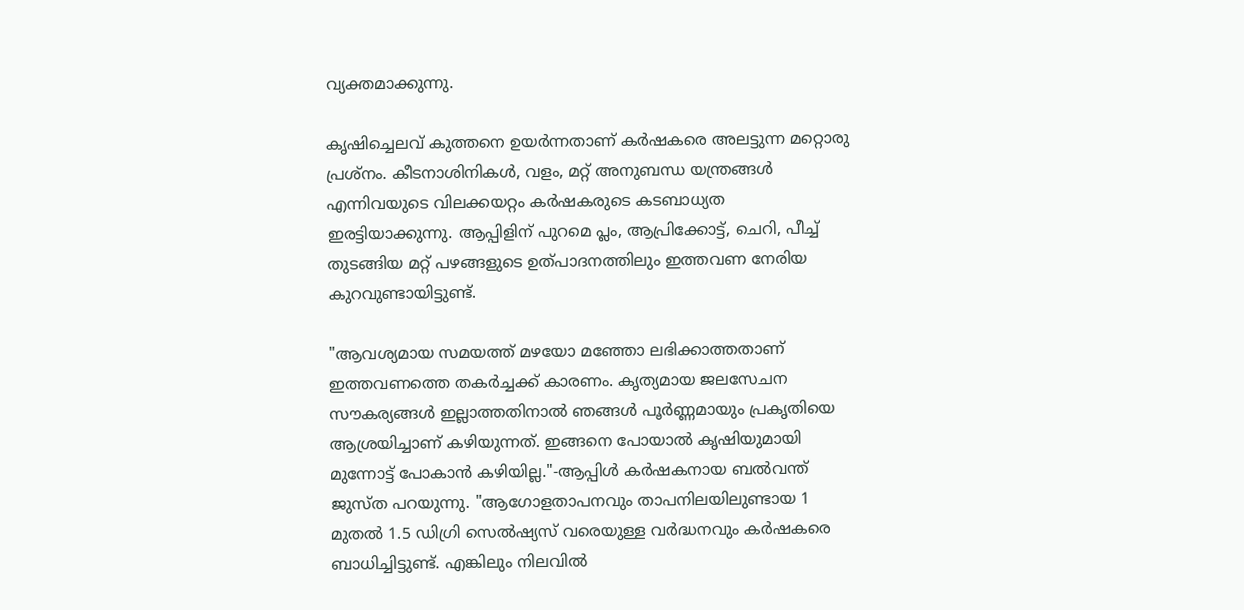വ്യക്തമാക്കുന്നു.

കൃഷിച്ചെലവ് കുത്തനെ ഉയർന്നതാണ് കർഷകരെ അലട്ടുന്ന മറ്റൊരു പ്രശ്നം. കീടനാശിനികൾ, വളം, മറ്റ് അനുബന്ധ യന്ത്രങ്ങൾ എന്നിവയുടെ വിലക്കയറ്റം കർഷകരുടെ കടബാധ്യത ഇരട്ടിയാക്കുന്നു. ആപ്പിളിന് പുറമെ പ്ലം, ആപ്രിക്കോട്ട്, ചെറി, പീച്ച് തുടങ്ങിയ മറ്റ് പഴങ്ങളുടെ ഉത്പാദനത്തിലും ഇത്തവണ നേരിയ കുറവുണ്ടായിട്ടുണ്ട്.

"ആവശ്യമായ സമയത്ത് മഴയോ മഞ്ഞോ ലഭിക്കാത്തതാണ് ഇത്തവണത്തെ തകർച്ചക്ക് കാരണം. കൃത്യമായ ജലസേചന സൗകര്യങ്ങൾ ഇല്ലാത്തതിനാൽ ഞങ്ങൾ പൂർണ്ണമായും പ്രകൃതിയെ ആശ്രയിച്ചാണ് കഴിയുന്നത്. ഇങ്ങനെ പോയാൽ കൃഷിയുമായി മുന്നോട്ട് പോകാൻ കഴിയില്ല."-ആപ്പിൾ കർഷകനായ ബൽവന്ത് ജുസ്ത പറയുന്നു. "ആഗോളതാപനവും താപനിലയിലുണ്ടായ 1 മുതൽ 1.5 ഡിഗ്രി സെൽഷ്യസ് വരെയുള്ള വർദ്ധനവും കർഷകരെ ബാധിച്ചിട്ടുണ്ട്. എങ്കിലും നിലവിൽ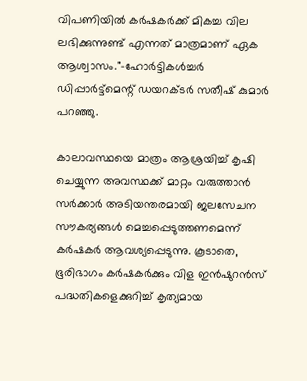വിപണിയിൽ കർഷകർക്ക് മികച്ച വില ലഭിക്കുന്നുണ്ട് എന്നത് മാത്രമാണ് ഏക ആശ്വാസം."-ഹോർട്ടികൾച്ചർ ഡിപ്പാർട്ട്മെന്റ് ഡയറക്ടർ സതീഷ് കുമാർ പറഞ്ഞു.

കാലാവസ്ഥയെ മാത്രം ആശ്രയിച്ച് കൃഷി ചെയ്യുന്ന അവസ്ഥക്ക് മാറ്റം വരുത്താൻ സർക്കാർ അടിയന്തരമായി ജലസേചന സൗകര്യങ്ങൾ മെച്ചപ്പെടുത്തണമെന്ന് കർഷകർ ആവശ്യപ്പെടുന്നു. കൂടാതെ, ഭൂരിഭാഗം കർഷകർക്കും വിള ഇൻഷുറൻസ് പദ്ധതികളെക്കുറിച്ച് കൃത്യമായ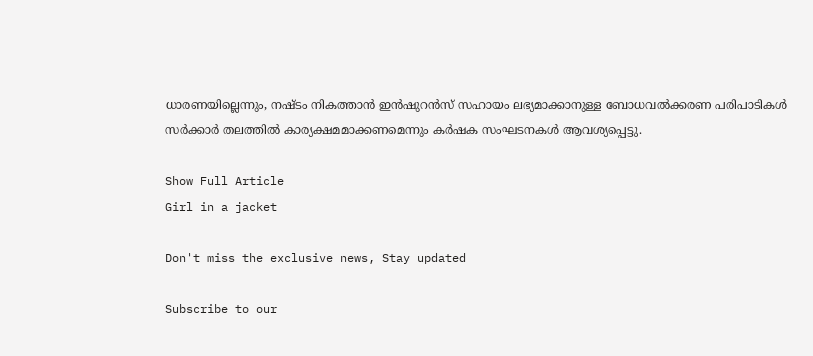ധാരണയില്ലെന്നും, നഷ്ടം നികത്താൻ ഇൻഷുറൻസ് സഹായം ലഭ്യമാക്കാനുള്ള ബോധവൽക്കരണ പരിപാടികൾ സർക്കാർ തലത്തിൽ കാര്യക്ഷമമാക്കണമെന്നും കർഷക സംഘടനകൾ ആവശ്യപ്പെട്ടു.

Show Full Article
Girl in a jacket

Don't miss the exclusive news, Stay updated

Subscribe to our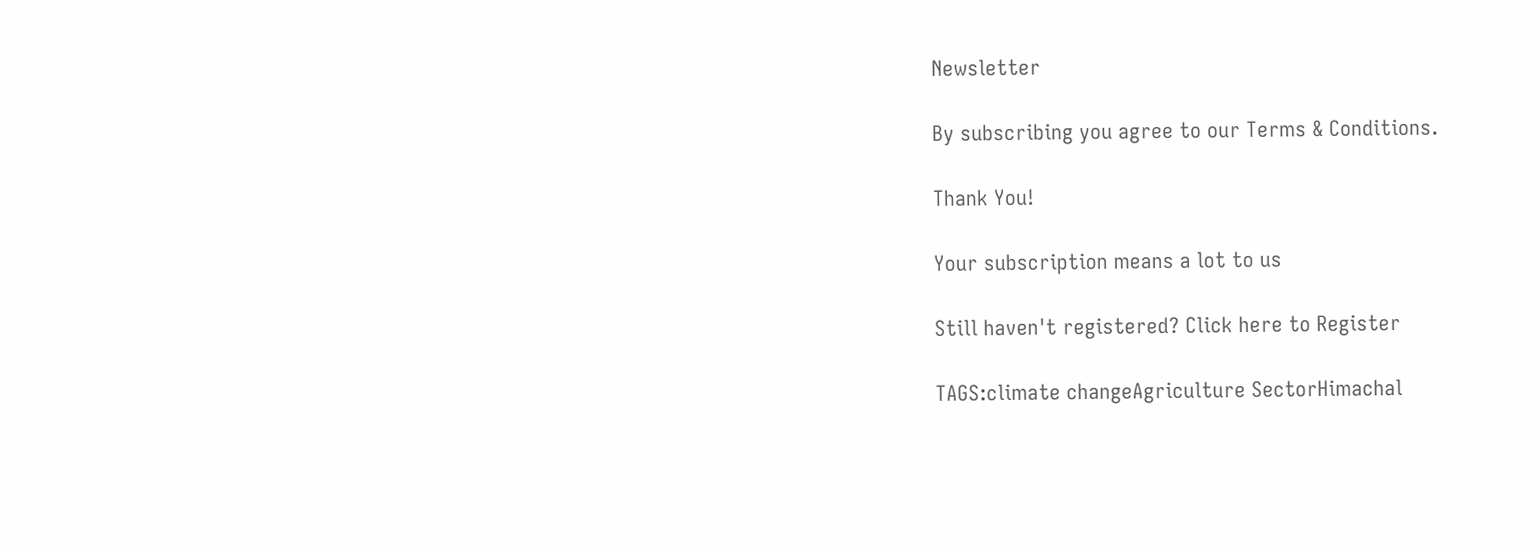Newsletter

By subscribing you agree to our Terms & Conditions.

Thank You!

Your subscription means a lot to us

Still haven't registered? Click here to Register

TAGS:climate changeAgriculture SectorHimachal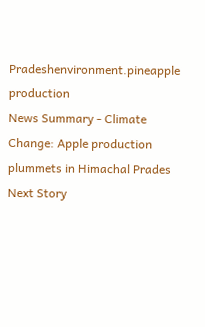Pradeshenvironment.pineapple production
News Summary - Climate Change: Apple production plummets in Himachal Prades
Next Story